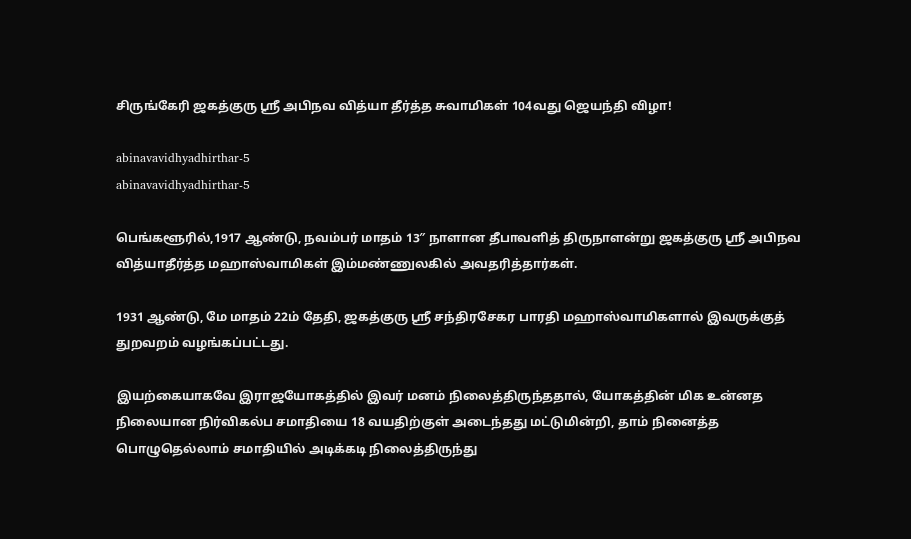சிருங்கேரி ஜகத்குரு ஸ்ரீ அபிநவ வித்யா தீர்த்த சுவாமிகள் 104வது ஜெயந்தி விழா!

abinavavidhyadhirthar-5
abinavavidhyadhirthar-5

பெங்களூரில்,1917 ஆண்டு, நவம்பர் மாதம் 13″ நாளான தீபாவளித் திருநாளன்று ஜகத்குரு ஸ்ரீ அபிநவ வித்யாதீர்த்த மஹாஸ்வாமிகள் இம்மண்ணுலகில் அவதரித்தார்கள்.

1931 ஆண்டு, மே மாதம் 22ம் தேதி, ஜகத்குரு ஸ்ரீ சந்திரசேகர பாரதி மஹாஸ்வாமிகளால் இவருக்குத் துறவறம் வழங்கப்பட்டது.

இயற்கையாகவே இராஜயோகத்தில் இவர் மனம் நிலைத்திருந்ததால், யோகத்தின் மிக உன்னத நிலையான நிர்விகல்ப சமாதியை 18 வயதிற்குள் அடைந்தது மட்டுமின்றி, தாம் நினைத்த பொழுதெல்லாம் சமாதியில் அடிக்கடி நிலைத்திருந்து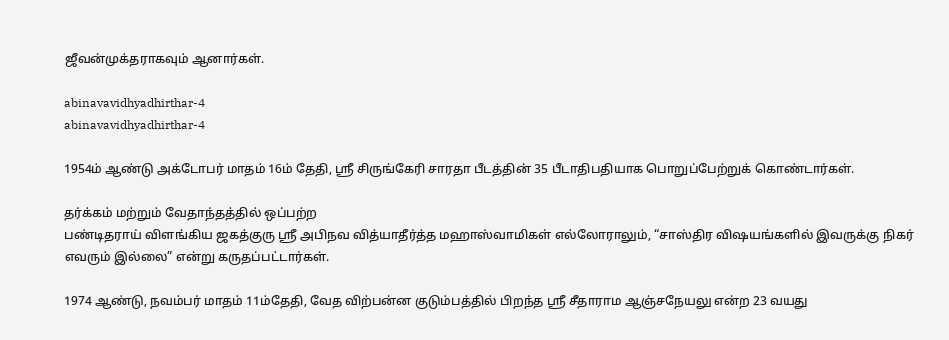ஜீவன்முக்தராகவும் ஆனார்கள்.

abinavavidhyadhirthar-4
abinavavidhyadhirthar-4

1954ம் ஆண்டு அக்டோபர் மாதம் 16ம் தேதி, ஸ்ரீ சிருங்கேரி சாரதா பீடத்தின் 35 பீடாதிபதியாக பொறுப்பேற்றுக் கொண்டார்கள்.

தர்க்கம் மற்றும் வேதாந்தத்தில் ஒப்பற்ற
பண்டிதராய் விளங்கிய ஜகத்குரு ஸ்ரீ அபிநவ வித்யாதீர்த்த மஹாஸ்வாமிகள் எல்லோராலும், “சாஸ்திர விஷயங்களில் இவருக்கு நிகர் எவரும் இல்லை” என்று கருதப்பட்டார்கள்.

1974 ஆண்டு, நவம்பர் மாதம் 11ம்தேதி, வேத விற்பன்ன குடும்பத்தில் பிறந்த ஸ்ரீ சீதாராம ஆஞ்சநேயலு என்ற 23 வயது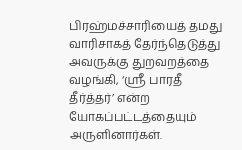பிரஹ்மச்சாரியைத் தமது வாரிசாகத் தேர்ந்தெடுத்து அவருக்கு துறவறத்தை வழங்கி, ‘ஸ்ரீ பாரதீ தீர்த்தர்’ என்ற யோகப்பட்டத்தையும் அருளினார்கள்.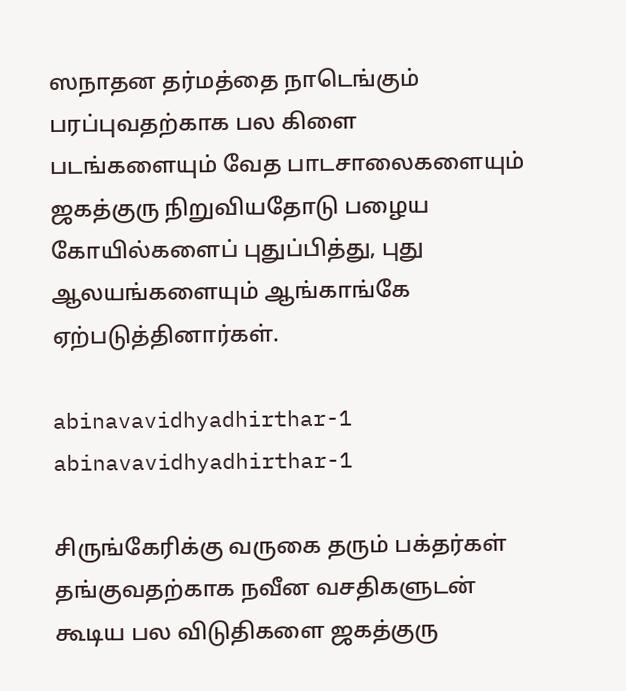ஸநாதன தர்மத்தை நாடெங்கும் பரப்புவதற்காக பல கிளை படங்களையும் வேத பாடசாலைகளையும் ஜகத்குரு நிறுவியதோடு பழைய கோயில்களைப் புதுப்பித்து, புது ஆலயங்களையும் ஆங்காங்கே ஏற்படுத்தினார்கள்.

abinavavidhyadhirthar-1
abinavavidhyadhirthar-1

சிருங்கேரிக்கு வருகை தரும் பக்தர்கள் தங்குவதற்காக நவீன வசதிகளுடன் கூடிய பல விடுதிகளை ஜகத்குரு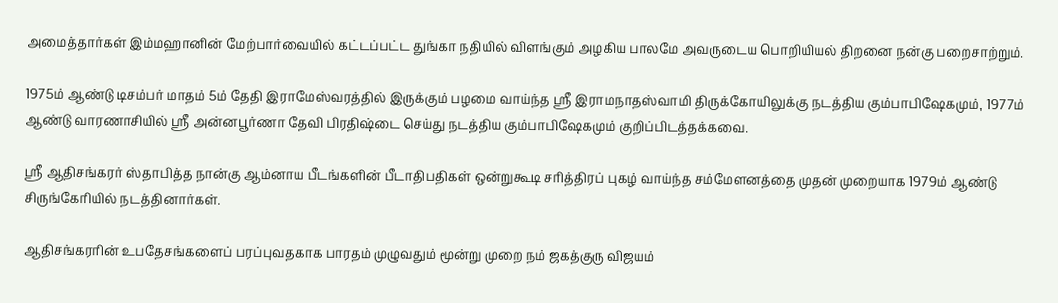அமைத்தார்கள் இம்மஹானின் மேற்பார்வையில் கட்டப்பட்ட துங்கா நதியில் விளங்கும் அழகிய பாலமே அவருடைய பொறியியல் திறனை நன்கு பறைசாற்றும்.

1975ம் ஆண்டு டிசம்பர் மாதம் 5ம் தேதி இராமேஸ்வரத்தில் இருக்கும் பழமை வாய்ந்த ஸ்ரீ இராமநாதஸ்வாமி திருக்கோயிலுக்கு நடத்திய கும்பாபிஷேகமும், 1977ம் ஆண்டு வாரணாசியில் ஸ்ரீ அன்னபூர்ணா தேவி பிரதிஷ்டை செய்து நடத்திய கும்பாபிஷேகமும் குறிப்பிடத்தக்கவை.

ஸ்ரீ ஆதிசங்கரர் ஸ்தாபித்த நான்கு ஆம்னாய பீடங்களின் பீடாதிபதிகள் ஒன்றுகூடி சரித்திரப் புகழ் வாய்ந்த சம்மேளனத்தை முதன் முறையாக 1979ம் ஆண்டு சிருங்கேரியில் நடத்தினார்கள்.

ஆதிசங்கரரின் உபதேசங்களைப் பரப்புவதகாக பாரதம் முழுவதும் மூன்று முறை நம் ஜகத்குரு விஜயம்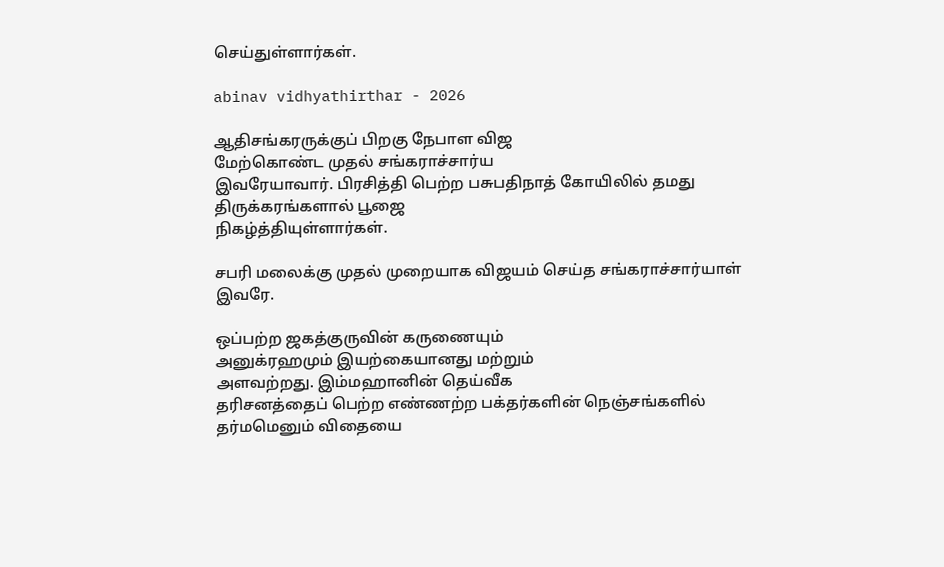செய்துள்ளார்கள்.

abinav vidhyathirthar - 2026

ஆதிசங்கரருக்குப் பிறகு நேபாள விஜ
மேற்கொண்ட முதல் சங்கராச்சார்ய
இவரேயாவார். பிரசித்தி பெற்ற பசுபதிநாத் கோயிலில் தமது திருக்கரங்களால் பூஜை
நிகழ்த்தியுள்ளார்கள்.

சபரி மலைக்கு முதல் முறையாக விஜயம் செய்த சங்கராச்சார்யாள் இவரே.

ஒப்பற்ற ஜகத்குருவின் கருணையும்
அனுக்ரஹமும் இயற்கையானது மற்றும்
அளவற்றது. இம்மஹானின் தெய்வீக
தரிசனத்தைப் பெற்ற எண்ணற்ற பக்தர்களின் நெஞ்சங்களில் தர்மமெனும் விதையை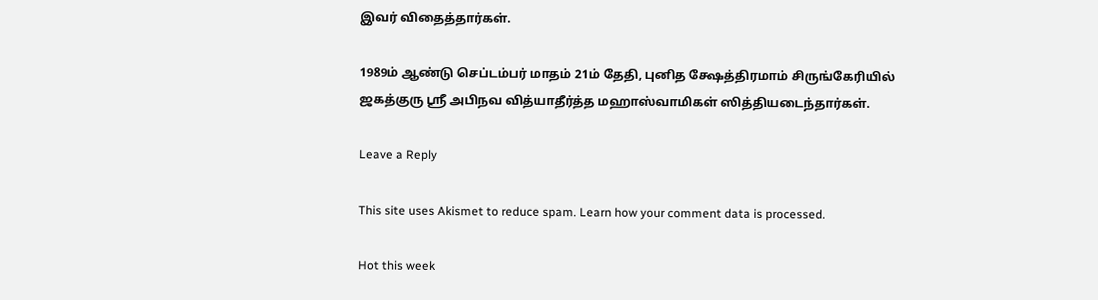இவர் விதைத்தார்கள்.

1989ம் ஆண்டு செப்டம்பர் மாதம் 21ம் தேதி, புனித க்ஷேத்திரமாம் சிருங்கேரியில் ஜகத்குரு ஸ்ரீ அபிநவ வித்யாதீர்த்த மஹாஸ்வாமிகள் ஸித்தியடைந்தார்கள்.

Leave a Reply

This site uses Akismet to reduce spam. Learn how your comment data is processed.

Hot this week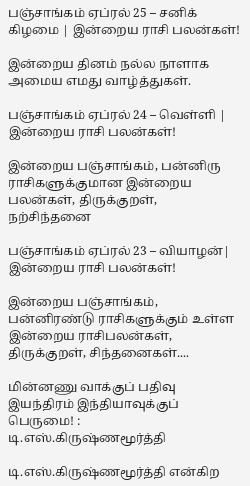பஞ்சாங்கம் ஏப்ரல் 25 – சனிக் கிழமை | இன்றைய ராசி பலன்கள்!

இன்றைய தினம் நல்ல நாளாக அமைய எமது வாழ்த்துகள்.

பஞ்சாங்கம் ஏப்ரல் 24 – வெள்ளி | இன்றைய ராசி பலன்கள்!

இன்றைய பஞ்சாங்கம், பன்னிரு ராசிகளுக்குமான இன்றைய பலன்கள், திருக்குறள், நற்சிந்தனை

பஞ்சாங்கம் ஏப்ரல் 23 – வியாழன்| இன்றைய ராசி பலன்கள்!

இன்றைய பஞ்சாங்கம், பன்னிரண்டு ராசிகளுக்கும் உள்ள இன்றைய ராசிபலன்கள், திருக்குறள், சிந்தனைகள்....

மின்னணு வாக்குப் பதிவு இயந்திரம் இந்தியாவுக்குப் பெருமை! : டி.எஸ்.கிருஷ்ணமூர்த்தி

டி.எஸ்.கிருஷ்ணமூர்த்தி என்கிற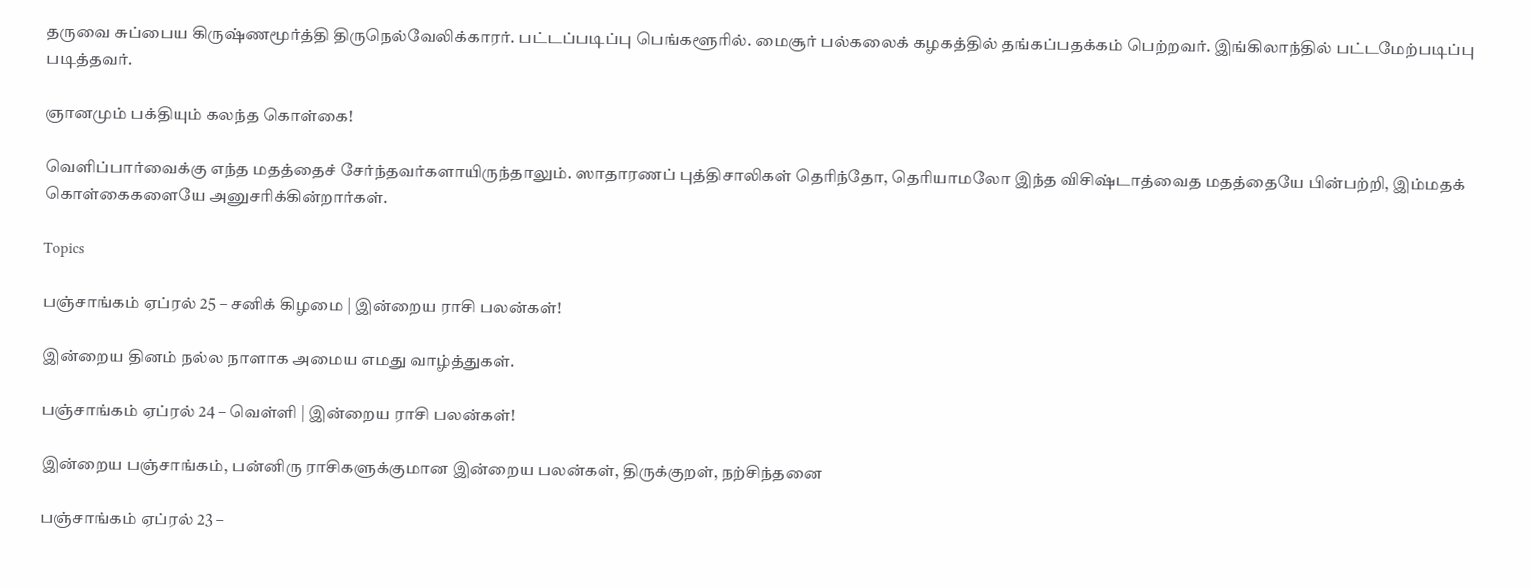தருவை சுப்பைய கிருஷ்ணமூர்த்தி திருநெல்வேலிக்காரர். பட்டப்படிப்பு பெங்களூரில். மைசூர் பல்கலைக் கழகத்தில் தங்கப்பதக்கம் பெற்றவர். இங்கிலாந்தில் பட்டமேற்படிப்பு படித்தவர்.

ஞானமும் பக்தியும் கலந்த கொள்கை!

வெளிப்பார்வைக்கு எந்த மதத்தைச் சேர்ந்தவர்களாயிருந்தாலும். ஸாதாரணப் புத்திசாலிகள் தெரிந்தோ, தெரியாமலோ இந்த விசிஷ்டாத்வைத மதத்தையே பின்பற்றி, இம்மதக் கொள்கைகளையே அனுசரிக்கின்றார்கள்.

Topics

பஞ்சாங்கம் ஏப்ரல் 25 – சனிக் கிழமை | இன்றைய ராசி பலன்கள்!

இன்றைய தினம் நல்ல நாளாக அமைய எமது வாழ்த்துகள்.

பஞ்சாங்கம் ஏப்ரல் 24 – வெள்ளி | இன்றைய ராசி பலன்கள்!

இன்றைய பஞ்சாங்கம், பன்னிரு ராசிகளுக்குமான இன்றைய பலன்கள், திருக்குறள், நற்சிந்தனை

பஞ்சாங்கம் ஏப்ரல் 23 –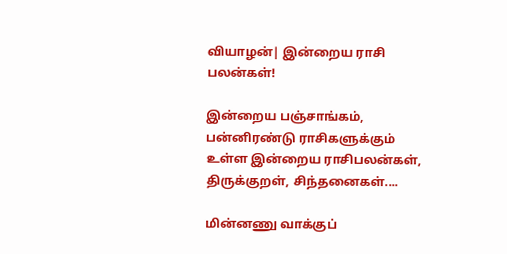வியாழன்| இன்றைய ராசி பலன்கள்!

இன்றைய பஞ்சாங்கம், பன்னிரண்டு ராசிகளுக்கும் உள்ள இன்றைய ராசிபலன்கள், திருக்குறள், சிந்தனைகள்....

மின்னணு வாக்குப்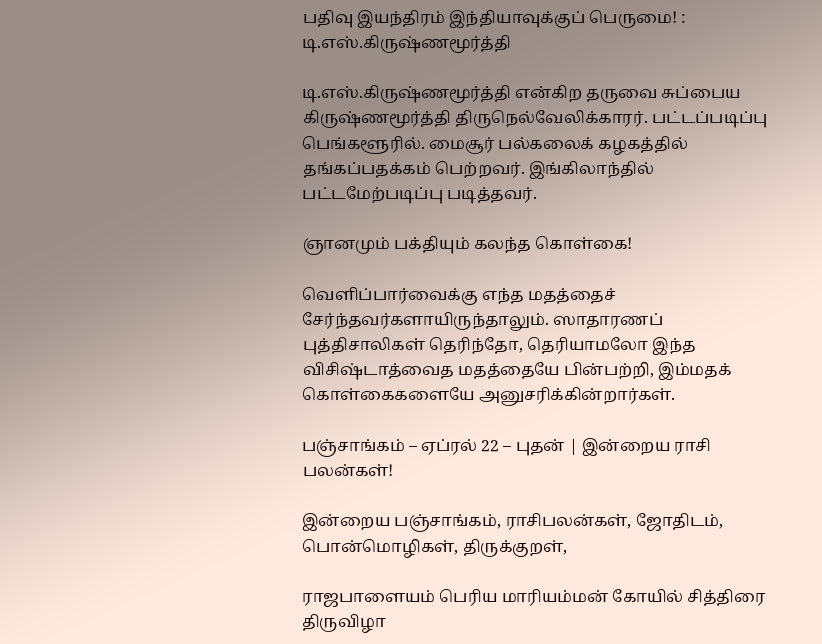பதிவு இயந்திரம் இந்தியாவுக்குப் பெருமை! : டி.எஸ்.கிருஷ்ணமூர்த்தி

டி.எஸ்.கிருஷ்ணமூர்த்தி என்கிற தருவை சுப்பைய கிருஷ்ணமூர்த்தி திருநெல்வேலிக்காரர். பட்டப்படிப்பு பெங்களூரில். மைசூர் பல்கலைக் கழகத்தில் தங்கப்பதக்கம் பெற்றவர். இங்கிலாந்தில் பட்டமேற்படிப்பு படித்தவர்.

ஞானமும் பக்தியும் கலந்த கொள்கை!

வெளிப்பார்வைக்கு எந்த மதத்தைச் சேர்ந்தவர்களாயிருந்தாலும். ஸாதாரணப் புத்திசாலிகள் தெரிந்தோ, தெரியாமலோ இந்த விசிஷ்டாத்வைத மதத்தையே பின்பற்றி, இம்மதக் கொள்கைகளையே அனுசரிக்கின்றார்கள்.

பஞ்சாங்கம் – ஏப்ரல் 22 – புதன் | இன்றைய ராசி பலன்கள்!

இன்றைய பஞ்சாங்கம், ராசிபலன்கள், ஜோதிடம், பொன்மொழிகள், திருக்குறள்,

ராஜபாளையம் பெரிய மாரியம்மன் கோயில் சித்திரை திருவிழா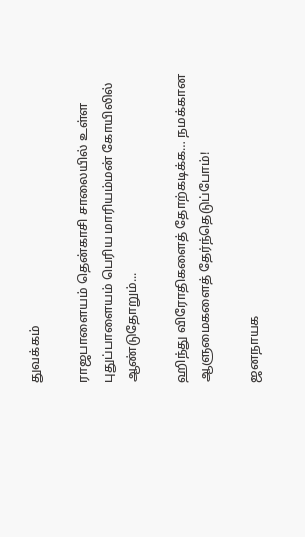துவக்கம்

ராஜபாளையம் தென்காசி சாலையில் உள்ள புதுப்பாளையம் பெரிய மாரியம்மன் கோயிலில் ஆண்டுதோறும்...

ஹிந்து விரோதிகளைத் தோற்கடிக்க… நமக்கான ஆளுமைகளைத் தேர்ந்தெடுப்போம்!

ஜனநாயக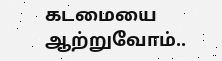கடமையை ஆற்றுவோம்..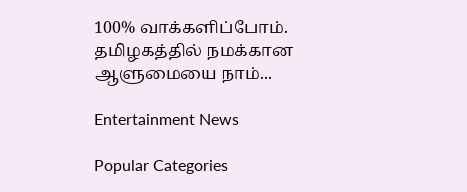100% வாக்களிப்போம். தமிழகத்தில் நமக்கான ஆளுமையை நாம்...

Entertainment News

Popular Categories